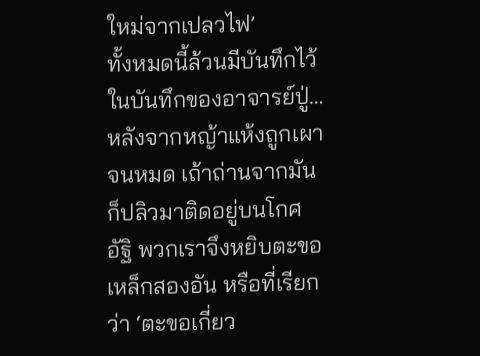ใหม่จากเปลวไฟ’
ทั้งหมดนี้ล้วนมีบันทึกไว้ในบันทึกของอาจารย์ปู่…
หลังจากหญ้าแห้งถูกเผาจนหมด เถ้าถ่านจากมันก็ปลิวมาติดอยู่บนโกศอัฐิ พวกเราจึงหยิบตะขอเหล็กสองอัน หรือที่เรียกว่า ‘ตะขอเกี่ยว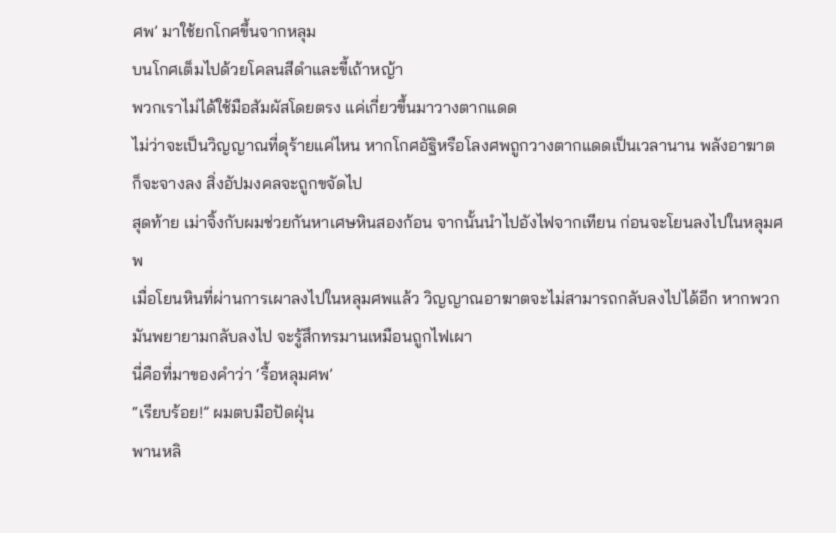ศพ’ มาใช้ยกโกศขึ้นจากหลุม
บนโกศเต็มไปด้วยโคลนสีดำและขี้เถ้าหญ้า
พวกเราไม่ได้ใช้มือสัมผัสโดยตรง แค่เกี่ยวขึ้นมาวางตากแดด
ไม่ว่าจะเป็นวิญญาณที่ดุร้ายแค่ไหน หากโกศอัฐิหรือโลงศพถูกวางตากแดดเป็นเวลานาน พลังอาฆาตก็จะจางลง สิ่งอัปมงคลจะถูกขจัดไป
สุดท้าย เม่าจิ้งกับผมช่วยกันหาเศษหินสองก้อน จากนั้นนำไปอังไฟจากเทียน ก่อนจะโยนลงไปในหลุมศพ
เมื่อโยนหินที่ผ่านการเผาลงไปในหลุมศพแล้ว วิญญาณอาฆาตจะไม่สามารถกลับลงไปได้อีก หากพวกมันพยายามกลับลงไป จะรู้สึกทรมานเหมือนถูกไฟเผา
นี่คือที่มาของคำว่า ‘รื้อหลุมศพ’
“เรียบร้อย!” ผมตบมือปัดฝุ่น
พานหลิ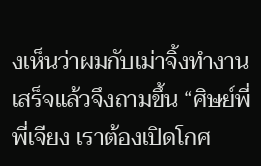งเห็นว่าผมกับเม่าจิ้งทำงานเสร็จแล้วจึงถามขึ้น “ศิษย์พี่ พี่เจียง เราต้องเปิดโกศ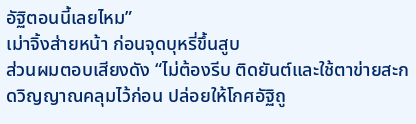อัฐิตอนนี้เลยไหม”
เม่าจิ้งส่ายหน้า ก่อนจุดบุหรี่ขึ้นสูบ
ส่วนผมตอบเสียงดัง “ไม่ต้องรีบ ติดยันต์และใช้ตาข่ายสะกดวิญญาณคลุมไว้ก่อน ปล่อยให้โกศอัฐิถู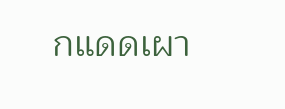กแดดเผา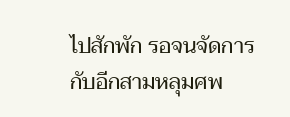ไปสักพัก รอจนจัดการกับอีกสามหลุมศพ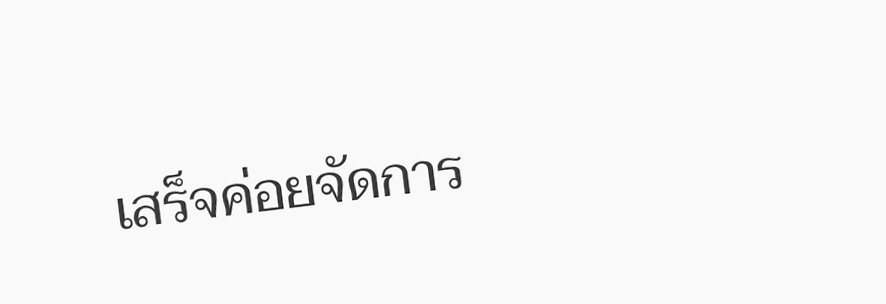เสร็จค่อยจัดการ